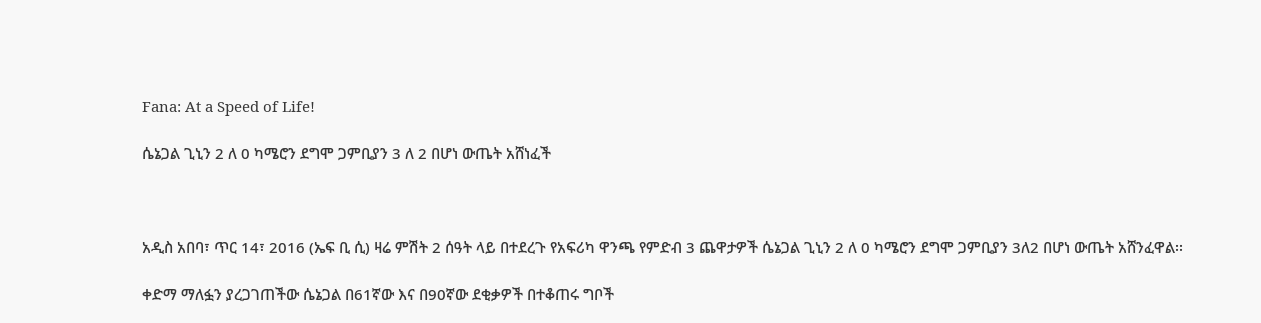Fana: At a Speed of Life!

ሴኔጋል ጊኒን 2 ለ 0 ካሜሮን ደግሞ ጋምቢያን 3 ለ 2 በሆነ ውጤት አሸነፈች



አዲስ አበባ፣ ጥር 14፣ 2016 (ኤፍ ቢ ሲ) ዛሬ ምሽት 2 ሰዓት ላይ በተደረጉ የአፍሪካ ዋንጫ የምድብ 3 ጨዋታዎች ሴኔጋል ጊኒን 2 ለ 0 ካሜሮን ደግሞ ጋምቢያን 3ለ2 በሆነ ውጤት አሸንፈዋል፡፡

ቀድማ ማለፏን ያረጋገጠችው ሴኔጋል በ61ኛው እና በ90ኛው ደቂቃዎች በተቆጠሩ ግቦች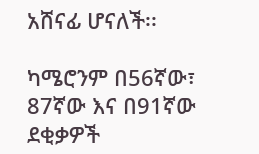አሸናፊ ሆናለች፡፡

ካሜሮንም በ56ኛው፣ 87ኛው እና በ91ኛው ደቂቃዎች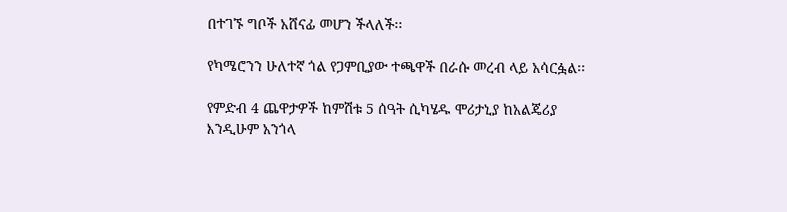በተገኙ ግቦች አሸናፊ መሆን ችላለች፡፡

የካሜሮንን ሁለተኛ ጎል የጋምቢያው ተጫዋች በራሱ መረብ ላይ አሳርፏል፡፡

የምድብ 4 ጨዋታዎች ከምሽቱ 5 ሰዓት ሲካሄዱ ሞሪታኒያ ከአልጄሪያ እንዲሁም አንጎላ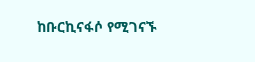ከቡርኪናፋሶ የሚገናኙ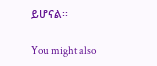ይሆናል፡፡

You might also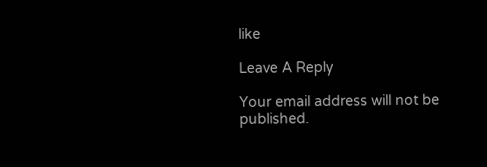like

Leave A Reply

Your email address will not be published.